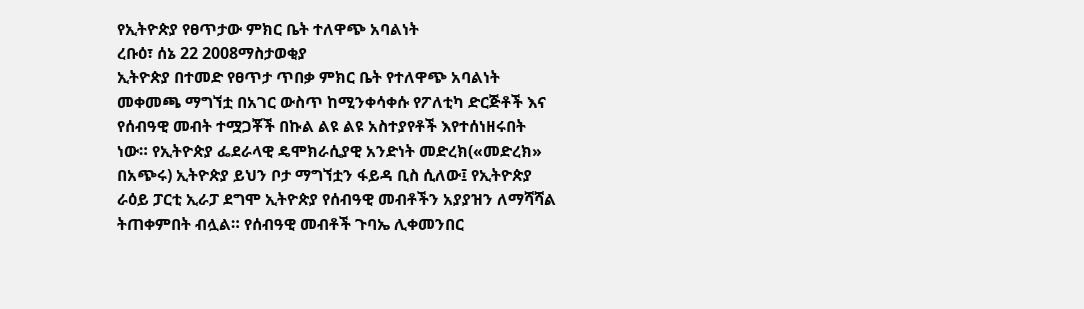የኢትዮጵያ የፀጥታው ምክር ቤት ተለዋጭ አባልነት
ረቡዕ፣ ሰኔ 22 2008ማስታወቂያ
ኢትዮጵያ በተመድ የፀጥታ ጥበቃ ምክር ቤት የተለዋጭ አባልነት መቀመጫ ማግኘቷ በአገር ውስጥ ከሚንቀሳቀሱ የፖለቲካ ድርጅቶች እና የሰብዓዊ መብት ተሟጋቾች በኩል ልዩ ልዩ አስተያየቶች እየተሰነዘሩበት ነው። የኢትዮጵያ ፌደራላዊ ዴሞክራሲያዊ አንድነት መድረክ(«መድረክ» በአጭሩ) ኢትዮጵያ ይህን ቦታ ማግኘቷን ፋይዳ ቢስ ሲለው፤ የኢትዮጵያ ራዕይ ፓርቲ ኢራፓ ደግሞ ኢትዮጵያ የሰብዓዊ መብቶችን አያያዝን ለማሻሻል ትጠቀምበት ብሏል። የሰብዓዊ መብቶች ጉባኤ ሊቀመንበር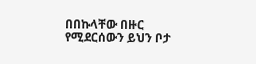በበኩላቸው በዙር የሚደርሰውን ይህን ቦታ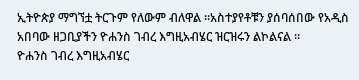ኢትዮጵያ ማግኘቷ ትርጉም የለውም ብለዋል ።አስተያየቶቹን ያሰባሰበው የአዲስ አበባው ዘጋቢያችን ዮሐንስ ገብረ እግዚአብሄር ዝርዝሩን ልኮልናል ።
ዮሐንስ ገብረ እግዚአብሄር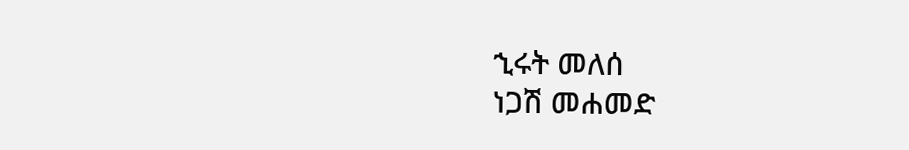ኂሩት መለሰ
ነጋሽ መሐመድ